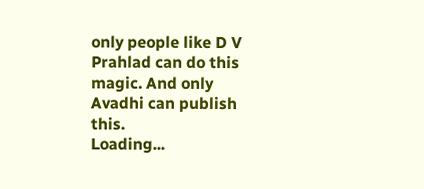only people like D V Prahlad can do this magic. And only Avadhi can publish this.
Loading...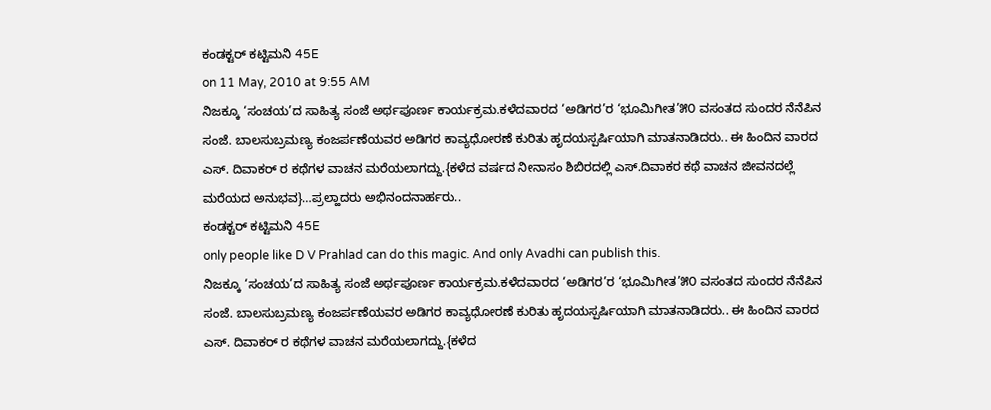ಕಂಡಕ್ಟರ್ ಕಟ್ಟಿಮನಿ 45E
on 11 May, 2010 at 9:55 AM
ನಿಜಕ್ಕೂ ‘ಸಂಚಯ’ದ ಸಾಹಿತ್ಯ ಸಂಜೆ ಅರ್ಥಪೂರ್ಣ ಕಾರ್ಯಕ್ರಮ.ಕಳೆದವಾರದ ‘ಅಡಿಗರ’ರ ‘ಭೂಮಿಗೀತ’೫೦ ವಸಂತದ ಸುಂದರ ನೆನೆಪಿನ ಸಂಜೆ. ಬಾಲಸುಬ್ರಮಣ್ಯ ಕಂಜರ್ಪಣೆಯವರ ಅಡಿಗರ ಕಾವ್ಯಧೋರಣೆ ಕುರಿತು ಹೃದಯಸ್ಪರ್ಷಿಯಾಗಿ ಮಾತನಾಡಿದರು.. ಈ ಹಿಂದಿನ ವಾರದ ಎಸ್. ದಿವಾಕರ್ ರ ಕಥೆಗಳ ವಾಚನ ಮರೆಯಲಾಗದ್ದು.{ಕಳೆದ ವರ್ಷದ ನೀನಾಸಂ ಶಿಬಿರದಲ್ಲಿ ಎಸ್.ದಿವಾಕರ ಕಥೆ ವಾಚನ ಜೀವನದಲ್ಲೆ ಮರೆಯದ ಅನುಭವ}…ಪ್ರಲ್ಹಾದರು ಅಭಿನಂದನಾರ್ಹರು..
ಕಂಡಕ್ಟರ್ ಕಟ್ಟಿಮನಿ 45E
only people like D V Prahlad can do this magic. And only Avadhi can publish this.
ನಿಜಕ್ಕೂ ‘ಸಂಚಯ’ದ ಸಾಹಿತ್ಯ ಸಂಜೆ ಅರ್ಥಪೂರ್ಣ ಕಾರ್ಯಕ್ರಮ.ಕಳೆದವಾರದ ‘ಅಡಿಗರ’ರ ‘ಭೂಮಿಗೀತ’೫೦ ವಸಂತದ ಸುಂದರ ನೆನೆಪಿನ ಸಂಜೆ. ಬಾಲಸುಬ್ರಮಣ್ಯ ಕಂಜರ್ಪಣೆಯವರ ಅಡಿಗರ ಕಾವ್ಯಧೋರಣೆ ಕುರಿತು ಹೃದಯಸ್ಪರ್ಷಿಯಾಗಿ ಮಾತನಾಡಿದರು.. ಈ ಹಿಂದಿನ ವಾರದ ಎಸ್. ದಿವಾಕರ್ ರ ಕಥೆಗಳ ವಾಚನ ಮರೆಯಲಾಗದ್ದು.{ಕಳೆದ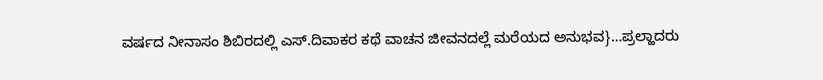ವರ್ಷದ ನೀನಾಸಂ ಶಿಬಿರದಲ್ಲಿ ಎಸ್.ದಿವಾಕರ ಕಥೆ ವಾಚನ ಜೀವನದಲ್ಲೆ ಮರೆಯದ ಅನುಭವ}…ಪ್ರಲ್ಹಾದರು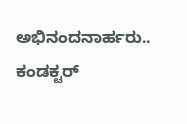ಅಭಿನಂದನಾರ್ಹರು..
ಕಂಡಕ್ಟರ್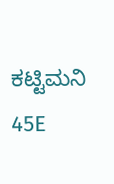ಕಟ್ಟಿಮನಿ 45E